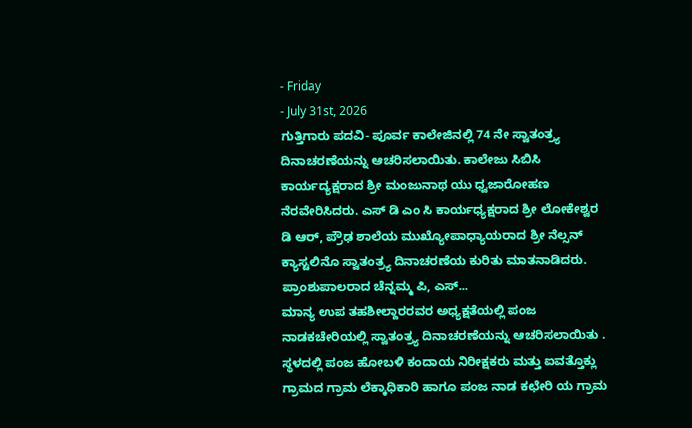- Friday
- July 31st, 2026
ಗುತ್ತಿಗಾರು ಪದವಿ- ಪೂರ್ವ ಕಾಲೇಜಿನಲ್ಲಿ 74 ನೇ ಸ್ವಾತಂತ್ರ್ಯ ದಿನಾಚರಣೆಯನ್ನು ಆಚರಿಸಲಾಯಿತು. ಕಾಲೇಜು ಸಿಬಿಸಿ ಕಾರ್ಯದ್ಯಕ್ಷರಾದ ಶ್ರೀ ಮಂಜುನಾಥ ಯು ಧ್ವಜಾರೋಹಣ ನೆರವೇರಿಸಿದರು. ಎಸ್ ಡಿ ಎಂ ಸಿ ಕಾರ್ಯಧ್ಯಕ್ಷರಾದ ಶ್ರೀ ಲೋಕೇಶ್ವರ ಡಿ ಆರ್, ಪ್ರೌಢ ಶಾಲೆಯ ಮುಖ್ಯೋಪಾಧ್ಯಾಯರಾದ ಶ್ರೀ ನೆಲ್ಸನ್ ಕ್ಯಾಸ್ಟಲಿನೊ ಸ್ವಾತಂತ್ರ್ಯ ದಿನಾಚರಣೆಯ ಕುರಿತು ಮಾತನಾಡಿದರು. ಪ್ರಾಂಶುಪಾಲರಾದ ಚೆನ್ನಮ್ಮ ಪಿ, ಎಸ್...
ಮಾನ್ಯ ಉಪ ತಹಶೀಲ್ದಾರರವರ ಅಧ್ಯಕ್ಷತೆಯಲ್ಲಿ ಪಂಜ ನಾಡಕಚೇರಿಯಲ್ಲಿ ಸ್ವಾತಂತ್ರ್ಯ ದಿನಾಚರಣೆಯನ್ನು ಆಚರಿಸಲಾಯಿತು . ಸ್ಥಳದಲ್ಲಿ ಪಂಜ ಹೋಬಳಿ ಕಂದಾಯ ನಿರೀಕ್ಷಕರು ಮತ್ತು ಐವತ್ತೊಕ್ಲು ಗ್ರಾಮದ ಗ್ರಾಮ ಲೆಕ್ಕಾಧಿಕಾರಿ ಹಾಗೂ ಪಂಜ ನಾಡ ಕಛೇರಿ ಯ ಗ್ರಾಮ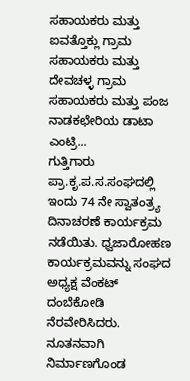ಸಹಾಯಕರು ಮತ್ತು ಐವತ್ತೊಕ್ಲು ಗ್ರಾಮ ಸಹಾಯಕರು ಮತ್ತು ದೇವಚಳ್ಳ ಗ್ರಾಮ ಸಹಾಯಕರು ಮತ್ತು ಪಂಜ ನಾಡಕಛೇರಿಯ ಡಾಟಾ ಎಂಟ್ರಿ...
ಗುತ್ತಿಗಾರು ಪ್ರಾ.ಕೃ.ಪ.ಸ.ಸಂಘದಲ್ಲಿ ಇಂದು 74 ನೇ ಸ್ವಾತಂತ್ರ್ಯ ದಿನಾಚರಣೆ ಕಾರ್ಯಕ್ರಮ ನಡೆಯಿತು. ಧ್ವಜಾರೋಹಣ ಕಾರ್ಯಕ್ರಮವನ್ನು ಸಂಘದ ಅಧ್ಯಕ್ಷ ವೆಂಕಟ್ ದಂಬೆಕೋಡಿ ನೆರವೇರಿಸಿದರು. ನೂತನವಾಗಿ ನಿರ್ಮಾಣಗೊಂಡ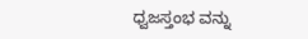ಧ್ವಜಸ್ತಂಭ ವನ್ನು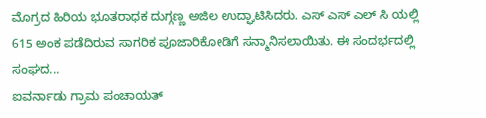ಮೊಗ್ರದ ಹಿರಿಯ ಭೂತರಾಧಕ ದುಗ್ಗಣ್ಣ ಅಜಿಲ ಉದ್ಘಾಟಿಸಿದರು. ಎಸ್ ಎಸ್ ಎಲ್ ಸಿ ಯಲ್ಲಿ 615 ಅಂಕ ಪಡೆದಿರುವ ಸಾಗರಿಕ ಪೂಜಾರಿಕೋಡಿಗೆ ಸನ್ಮಾನಿಸಲಾಯಿತು. ಈ ಸಂದರ್ಭದಲ್ಲಿ ಸಂಘದ...
ಐವರ್ನಾಡು ಗ್ರಾಮ ಪಂಚಾಯತ್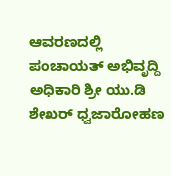ಆವರಣದಲ್ಲಿ ಪಂಚಾಯತ್ ಅಭಿವೃದ್ದಿ ಅಧಿಕಾರಿ ಶ್ರೀ ಯು.ಡಿ ಶೇಖರ್ ಧ್ವಜಾರೋಹಣ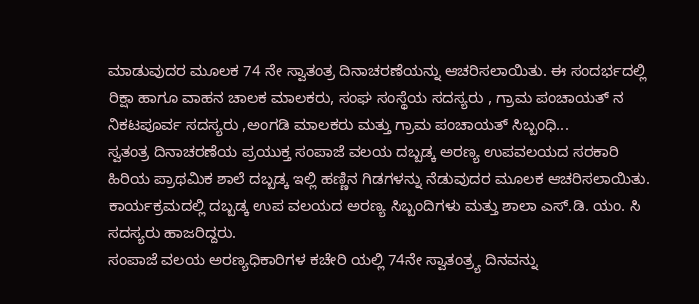ಮಾಡುವುದರ ಮೂಲಕ 74 ನೇ ಸ್ವಾತಂತ್ರ ದಿನಾಚರಣೆಯನ್ನು ಆಚರಿಸಲಾಯಿತು. ಈ ಸಂದರ್ಭದಲ್ಲಿ ರಿಕ್ಷಾ ಹಾಗೂ ವಾಹನ ಚಾಲಕ ಮಾಲಕರು, ಸಂಘ ಸಂಸ್ಥೆಯ ಸದಸ್ಯರು , ಗ್ರಾಮ ಪಂಚಾಯತ್ ನ ನಿಕಟಪೂರ್ವ ಸದಸ್ಯರು ,ಅಂಗಡಿ ಮಾಲಕರು ಮತ್ತು ಗ್ರಾಮ ಪಂಚಾಯತ್ ಸಿಬ್ಬಂಧಿ...
ಸ್ವತಂತ್ರ ದಿನಾಚರಣೆಯ ಪ್ರಯುಕ್ತ ಸಂಪಾಜೆ ವಲಯ ದಬ್ಬಡ್ಕ ಅರಣ್ಯ ಉಪವಲಯದ ಸರಕಾರಿ ಹಿರಿಯ ಪ್ರಾಥಮಿಕ ಶಾಲೆ ದಬ್ಬಡ್ಕ ಇಲ್ಲಿ ಹಣ್ಣಿನ ಗಿಡಗಳನ್ನು ನೆಡುವುದರ ಮೂಲಕ ಆಚರಿಸಲಾಯಿತು. ಕಾರ್ಯಕ್ರಮದಲ್ಲಿ ದಬ್ಬಡ್ಕ ಉಪ ವಲಯದ ಅರಣ್ಯ ಸಿಬ್ಬಂದಿಗಳು ಮತ್ತು ಶಾಲಾ ಎಸ್.ಡಿ. ಯಂ. ಸಿ ಸದಸ್ಯರು ಹಾಜರಿದ್ದರು.
ಸಂಪಾಜೆ ವಲಯ ಅರಣ್ಯಧಿಕಾರಿಗಳ ಕಚೇರಿ ಯಲ್ಲಿ 74ನೇ ಸ್ವಾತಂತ್ರ್ಯ ದಿನವನ್ನು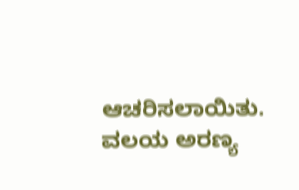ಆಚರಿಸಲಾಯಿತು. ವಲಯ ಅರಣ್ಯ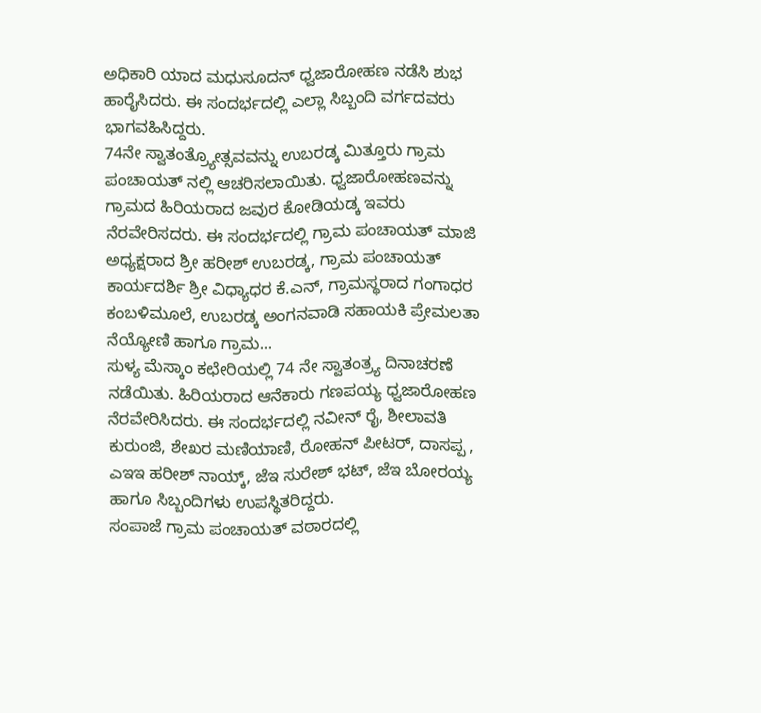ಅಧಿಕಾರಿ ಯಾದ ಮಧುಸೂದನ್ ಧ್ವಜಾರೋಹಣ ನಡೆಸಿ ಶುಭ ಹಾರೈಸಿದರು. ಈ ಸಂದರ್ಭದಲ್ಲಿ ಎಲ್ಲಾ ಸಿಬ್ಬಂದಿ ವರ್ಗದವರು ಭಾಗವಹಿಸಿದ್ದರು.
74ನೇ ಸ್ವಾತಂತ್ರ್ಯೋತ್ಸವವನ್ನು ಉಬರಡ್ಕ ಮಿತ್ತೂರು ಗ್ರಾಮ ಪಂಚಾಯತ್ ನಲ್ಲಿ ಆಚರಿಸಲಾಯಿತು. ಧ್ವಜಾರೋಹಣವನ್ನು ಗ್ರಾಮದ ಹಿರಿಯರಾದ ಜವುರ ಕೋಡಿಯಡ್ಕ ಇವರು ನೆರವೇರಿಸದರು. ಈ ಸಂದರ್ಭದಲ್ಲಿ ಗ್ರಾಮ ಪಂಚಾಯತ್ ಮಾಜಿ ಅಧ್ಯಕ್ಷರಾದ ಶ್ರೀ ಹರೀಶ್ ಉಬರಡ್ಕ, ಗ್ರಾಮ ಪಂಚಾಯತ್ ಕಾರ್ಯದರ್ಶಿ ಶ್ರೀ ವಿಧ್ಯಾಧರ ಕೆ.ಎನ್, ಗ್ರಾಮಸ್ಥರಾದ ಗಂಗಾಧರ ಕಂಬಳಿಮೂಲೆ, ಉಬರಡ್ಕ ಅಂಗನವಾಡಿ ಸಹಾಯಕಿ ಪ್ರೇಮಲತಾ ನೆಯ್ಯೋಣಿ ಹಾಗೂ ಗ್ರಾಮ...
ಸುಳ್ಯ ಮೆಸ್ಕಾಂ ಕಛೇರಿಯಲ್ಲಿ 74 ನೇ ಸ್ವಾತಂತ್ರ್ಯ ದಿನಾಚರಣೆ ನಡೆಯಿತು. ಹಿರಿಯರಾದ ಆನೆಕಾರು ಗಣಪಯ್ಯ ಧ್ವಜಾರೋಹಣ ನೆರವೇರಿಸಿದರು. ಈ ಸಂದರ್ಭದಲ್ಲಿ ನವೀನ್ ರೈ, ಶೀಲಾವತಿ ಕುರುಂಜಿ, ಶೇಖರ ಮಣಿಯಾಣಿ, ರೋಹನ್ ಪೀಟರ್, ದಾಸಪ್ಪ , ಎಇಇ ಹರೀಶ್ ನಾಯ್ಕ್, ಜೆಇ ಸುರೇಶ್ ಭಟ್, ಜೆಇ ಬೋರಯ್ಯ ಹಾಗೂ ಸಿಬ್ಬಂದಿಗಳು ಉಪಸ್ಥಿತರಿದ್ದರು.
ಸಂಪಾಜೆ ಗ್ರಾಮ ಪಂಚಾಯತ್ ವಠಾರದಲ್ಲಿ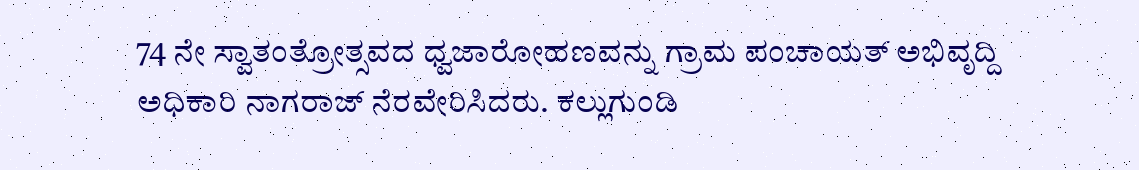74 ನೇ ಸ್ವಾತಂತ್ರೋತ್ಸವದ ಧ್ವಜಾರೋಹಣವನ್ನು ಗ್ರಾಮ ಪಂಚಾಯತ್ ಅಭಿವೃದ್ದಿ ಅಧಿಕಾರಿ ನಾಗರಾಜ್ ನೆರವೇರಿಸಿದರು. ಕಲ್ಲುಗುಂಡಿ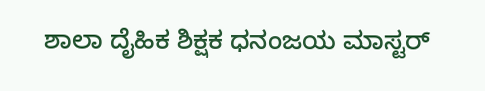ಶಾಲಾ ದೈಹಿಕ ಶಿಕ್ಷಕ ಧನಂಜಯ ಮಾಸ್ಟರ್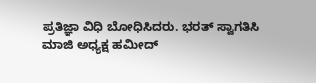ಪ್ರತಿಜ್ಞಾ ವಿಧಿ ಬೋಧಿಸಿದರು. ಭರತ್ ಸ್ವಾಗತಿಸಿ ಮಾಜಿ ಅಧ್ಯಕ್ಷ ಹಮೀದ್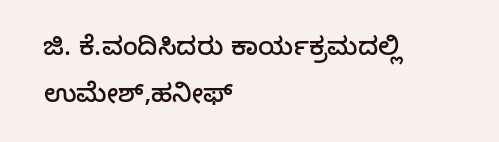ಜಿ. ಕೆ.ವಂದಿಸಿದರು ಕಾರ್ಯಕ್ರಮದಲ್ಲಿ ಉಮೇಶ್,ಹನೀಫ್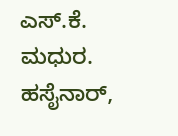ಎಸ್.ಕೆ. ಮಧುರ. ಹಸೈನಾರ್,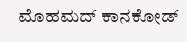ಮೊಹಮದ್ ಕಾನಕೋಡ್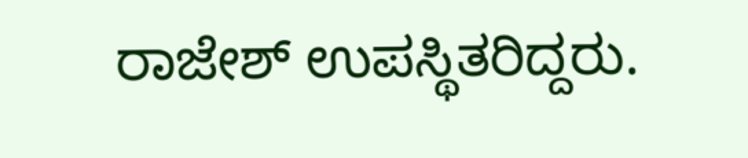ರಾಜೇಶ್ ಉಪಸ್ಥಿತರಿದ್ದರು.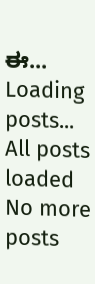ಈ...
Loading posts...
All posts loaded
No more posts